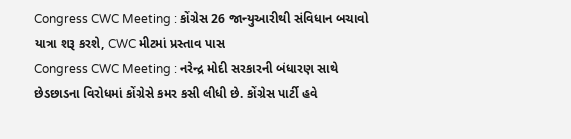Congress CWC Meeting : કોંગ્રેસ 26 જાન્યુઆરીથી સંવિધાન બચાવો યાત્રા શરૂ કરશે, CWC મીટમાં પ્રસ્તાવ પાસ
Congress CWC Meeting : નરેન્દ્ર મોદી સરકારની બંધારણ સાથે છેડછાડના વિરોધમાં કોંગ્રેસે કમર કસી લીધી છે. કોંગ્રેસ પાર્ટી હવે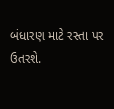બંધારણ માટે રસ્તા પર ઉતરશે.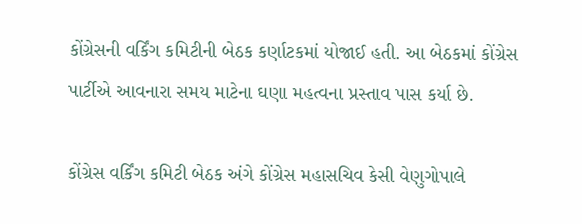કોંગ્રેસની વર્કિંગ કમિટીની બેઠક કર્ણાટકમાં યોજાઈ હતી. આ બેઠકમાં કોંગ્રેસ પાર્ટીએ આવનારા સમય માટેના ઘણા મહત્વના પ્રસ્તાવ પાસ કર્યા છે.

કોંગ્રેસ વર્કિંગ કમિટી બેઠક અંગે કોંગ્રેસ મહાસચિવ કેસી વેણુગોપાલે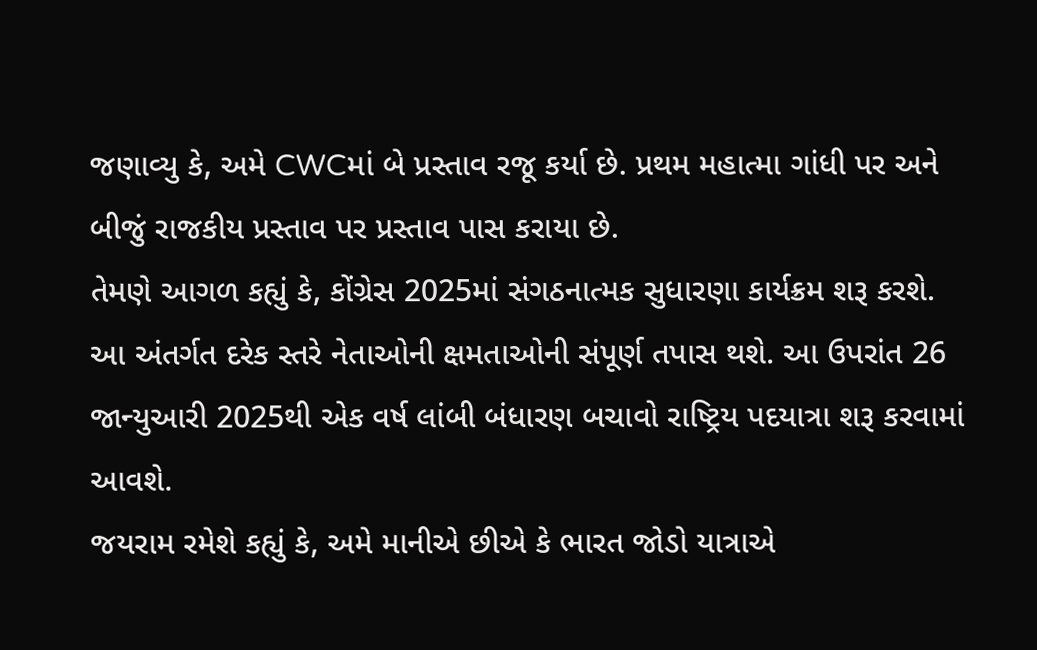જણાવ્યુ કે, અમે CWCમાં બે પ્રસ્તાવ રજૂ કર્યા છે. પ્રથમ મહાત્મા ગાંધી પર અને બીજું રાજકીય પ્રસ્તાવ પર પ્રસ્તાવ પાસ કરાયા છે.
તેમણે આગળ કહ્યું કે, કોંગ્રેસ 2025માં સંગઠનાત્મક સુધારણા કાર્યક્રમ શરૂ કરશે. આ અંતર્ગત દરેક સ્તરે નેતાઓની ક્ષમતાઓની સંપૂર્ણ તપાસ થશે. આ ઉપરાંત 26 જાન્યુઆરી 2025થી એક વર્ષ લાંબી બંધારણ બચાવો રાષ્ટ્રિય પદયાત્રા શરૂ કરવામાં આવશે.
જયરામ રમેશે કહ્યું કે, અમે માનીએ છીએ કે ભારત જોડો યાત્રાએ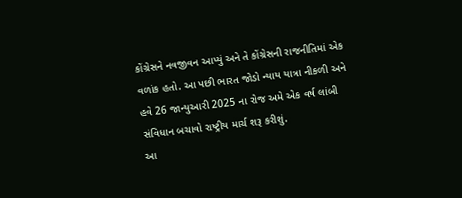કોંગ્રેસને નવજીવન આપ્યું અને તે કોંગ્રેસની રાજનીતિમાં એક વળાંક હતો. આ પછી ભારત જોડો ન્યાય યાત્રા નીકળી અને હવે 26 જાન્યુઆરી 2025 ના રોજ અમે એક વર્ષ લાંબી સંવિધાન બચાવો રાષ્ટ્રીય માર્ચ શરૂ કરીશું.
આ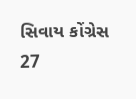સિવાય કોંગ્રેસ 27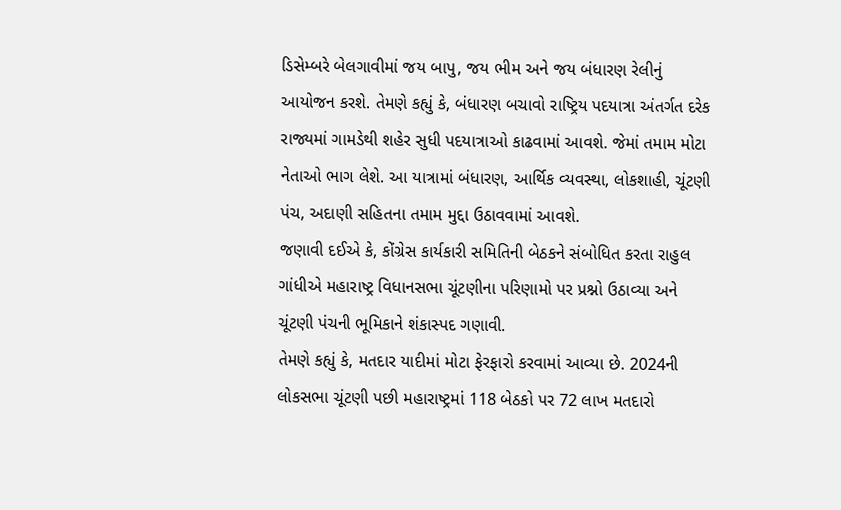ડિસેમ્બરે બેલગાવીમાં જય બાપુ, જય ભીમ અને જય બંધારણ રેલીનું આયોજન કરશે. તેમણે કહ્યું કે, બંધારણ બચાવો રાષ્ટ્રિય પદયાત્રા અંતર્ગત દરેક રાજ્યમાં ગામડેથી શહેર સુધી પદયાત્રાઓ કાઢવામાં આવશે. જેમાં તમામ મોટા નેતાઓ ભાગ લેશે. આ યાત્રામાં બંધારણ, આર્થિક વ્યવસ્થા, લોકશાહી, ચૂંટણી પંચ, અદાણી સહિતના તમામ મુદ્દા ઉઠાવવામાં આવશે.
જણાવી દઈએ કે, કોંગ્રેસ કાર્યકારી સમિતિની બેઠકને સંબોધિત કરતા રાહુલ ગાંધીએ મહારાષ્ટ્ર વિધાનસભા ચૂંટણીના પરિણામો પર પ્રશ્નો ઉઠાવ્યા અને ચૂંટણી પંચની ભૂમિકાને શંકાસ્પદ ગણાવી.
તેમણે કહ્યું કે, મતદાર યાદીમાં મોટા ફેરફારો કરવામાં આવ્યા છે. 2024ની લોકસભા ચૂંટણી પછી મહારાષ્ટ્રમાં 118 બેઠકો પર 72 લાખ મતદારો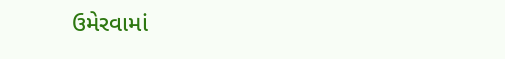ઉમેરવામાં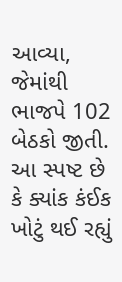આવ્યા, જેમાંથી ભાજપે 102 બેઠકો જીતી. આ સ્પષ્ટ છે કે ક્યાંક કંઈક ખોટું થઈ રહ્યું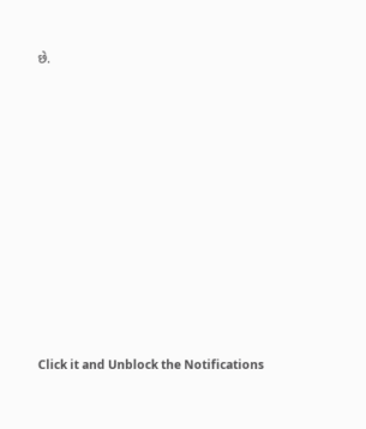છે.












Click it and Unblock the Notifications